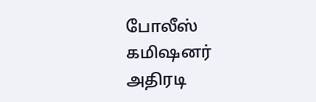போலீஸ் கமிஷனர் அதிரடி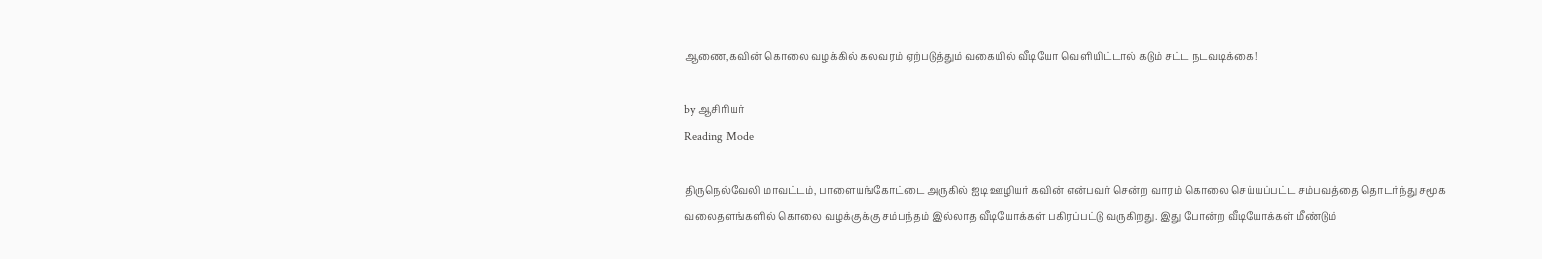ஆணை,கவின் கொலை வழக்கில் கலவரம் ஏற்படுத்தும் வகையில் வீடியோ வெளியிட்டால் கடும் சட்ட நடவடிக்கை!

by ஆசிரியர்
Reading Mode

திருநெல்வேலி மாவட்டம், பாளையங்கோட்டை அருகில் ஐடி ஊழியர் கவின் என்பவர் சென்ற வாரம் கொலை செய்யப்பட்ட சம்பவத்தை தொடர்ந்து சமூக வலைதளங்களில் கொலை வழக்குக்கு சம்பந்தம் இல்லாத வீடியோக்கள் பகிரப்பட்டு வருகிறது. இது போன்ற வீடியோக்கள் மீண்டும்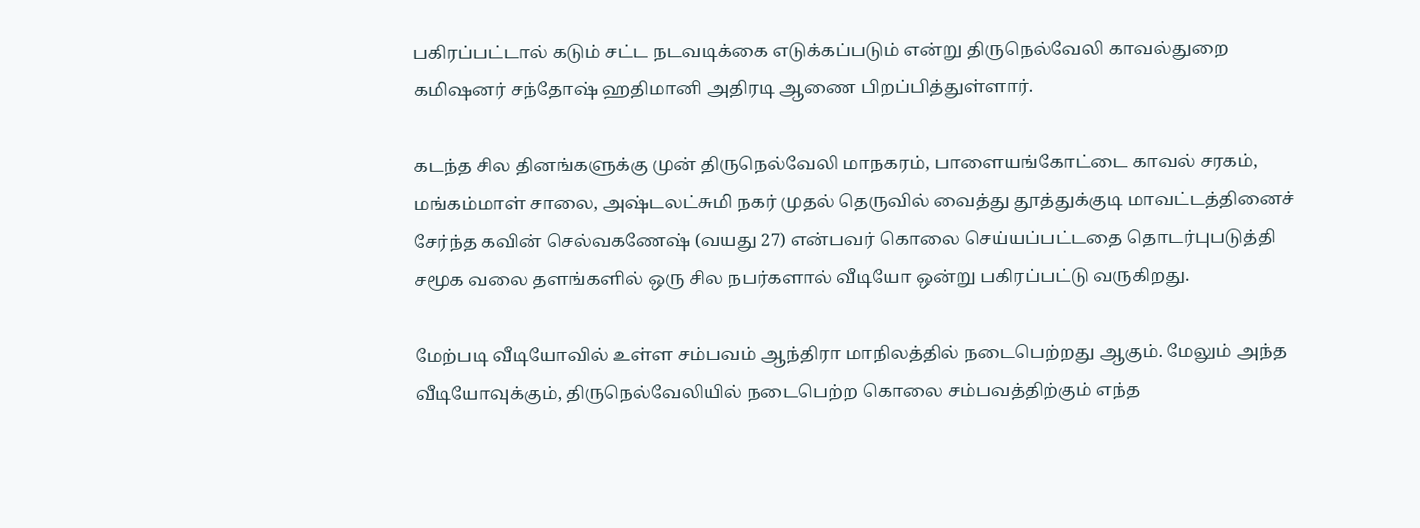பகிரப்பட்டால் கடும் சட்ட நடவடிக்கை எடுக்கப்படும் என்று திருநெல்வேலி காவல்துறை கமிஷனர் சந்தோஷ் ஹதிமானி அதிரடி ஆணை பிறப்பித்துள்ளார்.

கடந்த சில தினங்களுக்கு முன் திருநெல்வேலி மாநகரம், பாளையங்கோட்டை காவல் சரகம், மங்கம்மாள் சாலை, அஷ்டலட்சுமி நகர் முதல் தெருவில் வைத்து தூத்துக்குடி மாவட்டத்தினைச் சேர்ந்த கவின் செல்வகணேஷ் (வயது 27) என்பவர் கொலை செய்யப்பட்டதை தொடர்புபடுத்தி சமூக வலை தளங்களில் ஒரு சில நபர்களால் வீடியோ ஒன்று பகிரப்பட்டு வருகிறது.

மேற்படி வீடியோவில் உள்ள சம்பவம் ஆந்திரா மாநிலத்தில் நடைபெற்றது ஆகும். மேலும் அந்த வீடியோவுக்கும், திருநெல்வேலியில் நடைபெற்ற கொலை சம்பவத்திற்கும் எந்த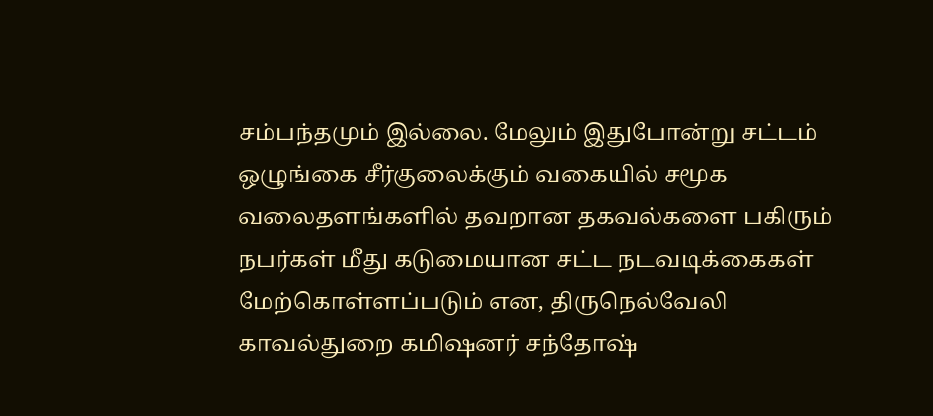சம்பந்தமும் இல்லை. மேலும் இதுபோன்று சட்டம் ஒழுங்கை சீர்குலைக்கும் வகையில் சமூக வலைதளங்களில் தவறான தகவல்களை பகிரும் நபர்கள் மீது கடுமையான சட்ட நடவடிக்கைகள் மேற்கொள்ளப்படும் என, திருநெல்வேலி காவல்துறை கமிஷனர் சந்தோஷ்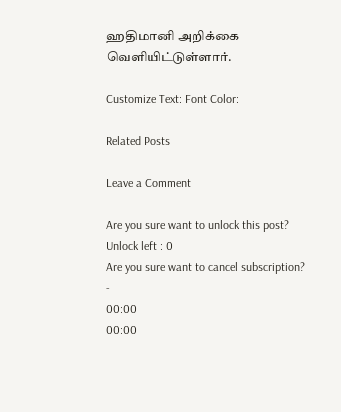ஹதிமானி அறிக்கை வெளியிட்டுள்ளார்.

Customize Text: Font Color:

Related Posts

Leave a Comment

Are you sure want to unlock this post?
Unlock left : 0
Are you sure want to cancel subscription?
-
00:00
00:00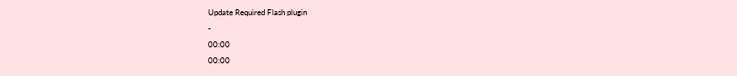Update Required Flash plugin
-
00:00
00:00